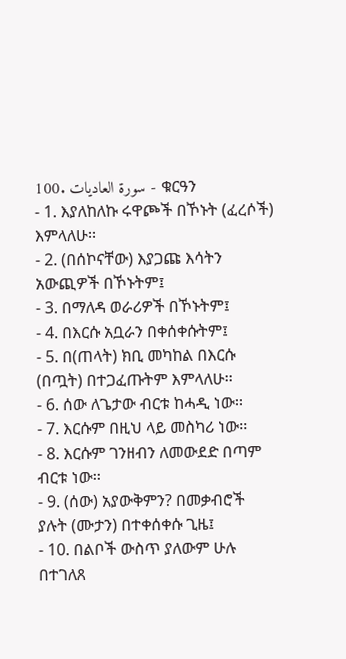100. سورة العاديات - ቁርዓን
- 1. እያለከለኩ ሩዋጮች በኾኑት (ፈረሶች) እምላለሁ፡፡
- 2. (በሰኮናቸው) እያጋጩ እሳትን አውጪዎች በኾኑትም፤
- 3. በማለዳ ወራሪዎች በኾኑትም፤
- 4. በእርሱ አቧራን በቀሰቀሱትም፤
- 5. በ(ጠላት) ክቢ መካከል በእርሱ (በጧት) በተጋፈጡትም እምላለሁ፡፡
- 6. ሰው ለጌታው ብርቱ ከሓዲ ነው፡፡
- 7. እርሱም በዚህ ላይ መስካሪ ነው፡፡
- 8. እርሱም ገንዘብን ለመውደድ በጣም ብርቱ ነው፡፡
- 9. (ሰው) አያውቅምን? በመቃብሮች ያሉት (ሙታን) በተቀሰቀሱ ጊዜ፤
- 10. በልቦች ውስጥ ያለውም ሁሉ በተገለጸ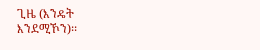ጊዜ (እንዴት እንደሚኾን)፡፡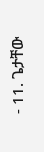- 11. ጌታቸው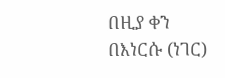በዚያ ቀን በእነርሱ (ነገር)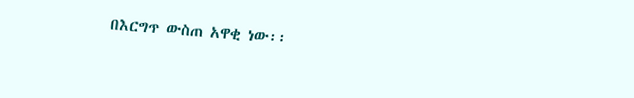በእርግጥ ውስጠ አዋቂ ነው፡፡